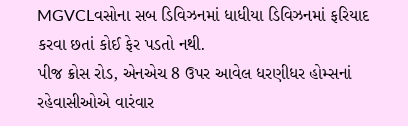MGVCLવસોના સબ ડિવિઝનમાં ધાધીયા ડિવિઝનમાં ફરિયાદ કરવા છતાં કોઈ ફેર પડતો નથી.
પીજ ક્રોસ રોડ, એનએચ 8 ઉપર આવેલ ધરણીધર હોમ્સનાં રહેવાસીઓએ વારંવાર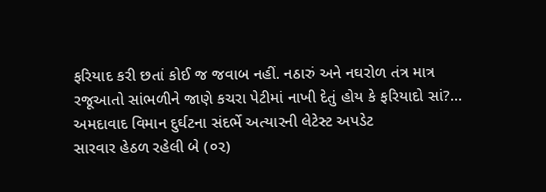ફરિયાદ કરી છતાં કોઈ જ જવાબ નહીં. નઠારું અને નઘરોળ તંત્ર માત્ર રજૂઆતો સાંભળીને જાણે કચરા પેટીમાં નાખી દેતું હોય કે ફરિયાદો સાં?...
અમદાવાદ વિમાન દુર્ઘટના સંદર્ભે અત્યારની લેટેસ્ટ અપડેટ
સારવાર હેઠળ રહેલી બે (૦૨)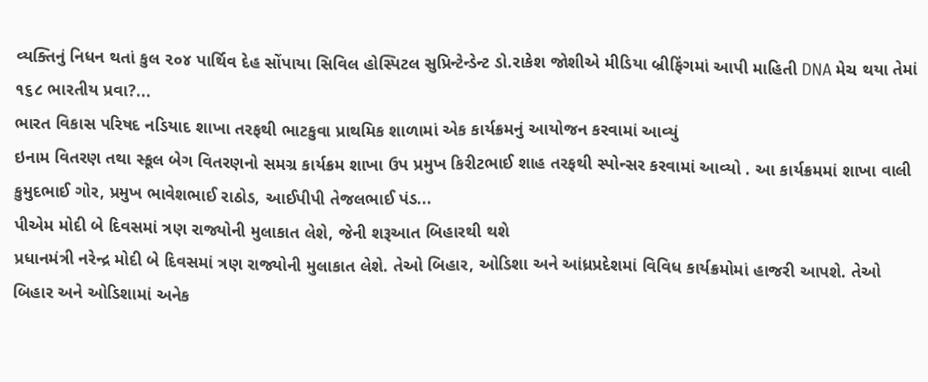વ્યક્તિનું નિધન થતાં કુલ ૨૦૪ પાર્થિવ દેહ સોંપાયા સિવિલ હોસ્પિટલ સુપ્રિન્ટેન્ડેન્ટ ડો.રાકેશ જોશીએ મીડિયા બ્રીફિંગમાં આપી માહિતી DNA મેચ થયા તેમાં ૧૬૮ ભારતીય પ્રવા?...
ભારત વિકાસ પરિષદ નડિયાદ શાખા તરફથી ભાટકુવા પ્રાથમિક શાળામાં એક કાર્યક્રમનું આયોજન કરવામાં આવ્યું
ઇનામ વિતરણ તથા સ્કૂલ બેગ વિતરણનો સમગ્ર કાર્યક્રમ શાખા ઉપ પ્રમુખ કિરીટભાઈ શાહ તરફથી સ્પોન્સર કરવામાં આવ્યો . આ કાર્યક્રમમાં શાખા વાલી કુમુદભાઈ ગોર, પ્રમુખ ભાવેશભાઈ રાઠોડ, આઈપીપી તેજલભાઈ પંડ...
પીએમ મોદી બે દિવસમાં ત્રણ રાજ્યોની મુલાકાત લેશે, જેની શરૂઆત બિહારથી થશે
પ્રધાનમંત્રી નરેન્દ્ર મોદી બે દિવસમાં ત્રણ રાજ્યોની મુલાકાત લેશે. તેઓ બિહાર, ઓડિશા અને આંધ્રપ્રદેશમાં વિવિધ કાર્યક્રમોમાં હાજરી આપશે. તેઓ બિહાર અને ઓડિશામાં અનેક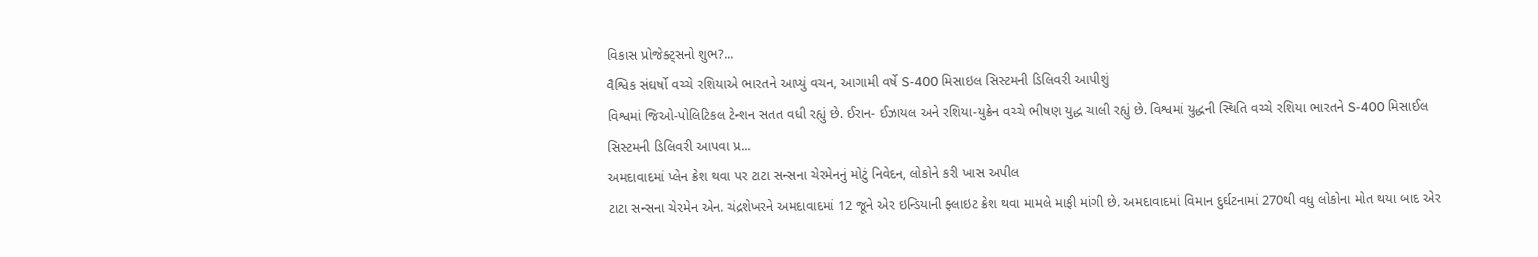વિકાસ પ્રોજેક્ટ્સનો શુભ?...
વૈશ્વિક સંઘર્ષો વચ્ચે રશિયાએ ભારતને આપ્યું વચન, આગામી વર્ષે S-400 મિસાઇલ સિસ્ટમની ડિલિવરી આપીશું
વિશ્વમાં જિઓ-પોલિટિકલ ટેન્શન સતત વધી રહ્યું છે. ઈરાન- ઈઝાયલ અને રશિયા-યુક્રેન વચ્ચે ભીષણ યુદ્ધ ચાલી રહ્યું છે. વિશ્વમાં યુદ્ધની સ્થિતિ વચ્ચે રશિયા ભારતને S-400 મિસાઈલ સિસ્ટમની ડિલિવરી આપવા પ્ર...
અમદાવાદમાં પ્લેન ક્રેશ થવા પર ટાટા સન્સના ચેરમેનનું મોટું નિવેદન, લોકોને કરી ખાસ અપીલ
ટાટા સન્સના ચેરમેન એન. ચંદ્રશેખરને અમદાવાદમાં 12 જૂને એર ઇન્ડિયાની ફ્લાઇટ ક્રેશ થવા મામલે માફી માંગી છે. અમદાવાદમાં વિમાન દુર્ઘટનામાં 270થી વધુ લોકોના મોત થયા બાદ એર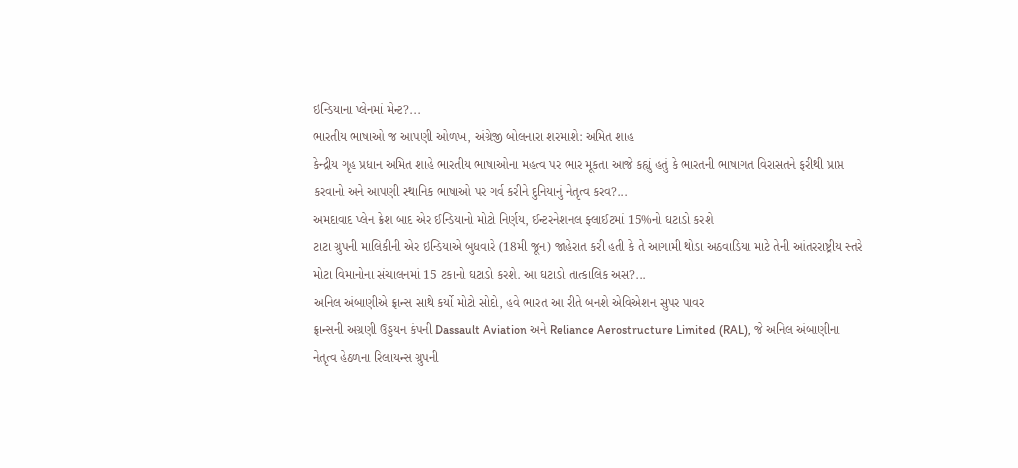ઇન્ડિયાના પ્લેનમાં મેન્ટ?...
ભારતીય ભાષાઓ જ આપણી ઓળખ, અંગ્રેજી બોલનારા શરમાશે: અમિત શાહ
કેન્દ્રીય ગૃહ પ્રધાન અમિત શાહે ભારતીય ભાષાઓના મહત્વ પર ભાર મૂકતા આજે કહ્યું હતું કે ભારતની ભાષાગત વિરાસતને ફરીથી પ્રાપ્ત કરવાનો અને આપણી સ્થાનિક ભાષાઓ પર ગર્વ કરીને દુનિયાનું નેતૃત્વ કરવ?...
અમદાવાદ પ્લેન ક્રેશ બાદ એર ઈન્ડિયાનો મોટો નિર્ણય, ઈન્ટરનેશનલ ફ્લાઈટમાં 15%નો ઘટાડો કરશે
ટાટા ગ્રુપની માલિકીની એર ઇન્ડિયાએ બુધવારે (18મી જૂન) જાહેરાત કરી હતી કે તે આગામી થોડા અઠવાડિયા માટે તેની આંતરરાષ્ટ્રીય સ્તરે મોટા વિમાનોના સંચાલનમાં 15 ટકાનો ઘટાડો કરશે. આ ઘટાડો તાત્કાલિક અસ?...
અનિલ અંબાણીએ ફ્રાન્સ સાથે કર્યો મોટો સોદો, હવે ભારત આ રીતે બનશે એવિએશન સુપર પાવર
ફ્રાન્સની અગ્રણી ઉડ્ડયન કંપની Dassault Aviation અને Reliance Aerostructure Limited (RAL), જે અનિલ અંબાણીના નેતૃત્વ હેઠળના રિલાયન્સ ગ્રુપની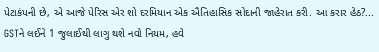પેટાકંપની છે, એ આજે પેરિસ એર શો દરમિયાન એક ઐતિહાસિક સોદાની જાહેરાત કરી. આ કરાર હેઠ?...
GSTને લઈને 1 જુલાઈથી લાગુ થશે નવો નિયમ, હવે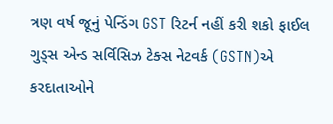ત્રણ વર્ષ જૂનું પેન્ડિંગ GST રિટર્ન નહીં કરી શકો ફાઈલ
ગુડ્સ એન્ડ સર્વિસિઝ ટેક્સ નેટવર્ક (GSTN)એ કરદાતાઓને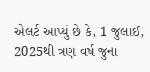એલર્ટ આપ્યું છે કે, 1 જુલાઈ, 2025થી ત્રણ વર્ષ જુના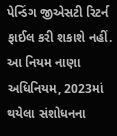પેન્ડિંગ જીએસટી રિટર્ન ફાઈલ કરી શકાશે નહીં. આ નિયમ નાણા અધિનિયમ, 2023માં થયેલા સંશોધનના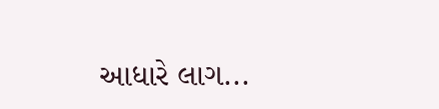આધારે લાગ...